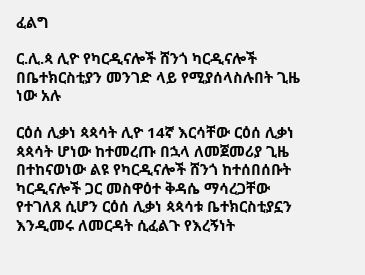ፈልግ

ር.ሊ.ጳ ሊዮ የካርዲናሎች ሸንጎ ካርዲናሎች በቤተክርስቲያን መንገድ ላይ የሚያሰላስሉበት ጊዜ ነው አሉ

ርዕሰ ሊቃነ ጳጳሳት ሊዮ 14ኛ እርሳቸው ርዕሰ ሊቃነ ጳጳሳት ሆነው ከተመረጡ በኋላ ለመጀመሪያ ጊዜ በተከናወነው ልዩ የካርዲናሎች ሸንጎ ከተሰበሰቡት ካርዲናሎች ጋር መስዋዕተ ቅዳሴ ማሳረጋቸው የተገለጸ ሲሆን ርዕሰ ሊቃነ ጳጳሳቱ ቤተክርስቲያኗን እንዲመሩ ለመርዳት ሲፈልጉ የእረኝነት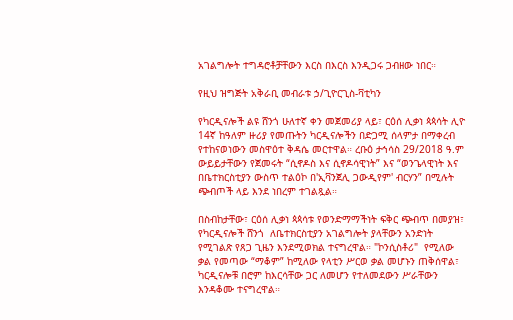አገልግሎት ተግዳሮቶቻቸውን እርስ በእርስ እንዲጋሩ ጋብዘው ነበር።

የዚህ ዝግጅት አቅራቢ መብራቱ ኃ/ጊዮርጊስ-ቫቲካን

የካርዲናሎች ልዩ ሸንጎ ሁለተኛ ቀን መጀመሪያ ላይ፣ ርዕሰ ሊቃነ ጳጳሳት ሊዮ 14ኛ ከዓለም ዙሪያ የመጡትን ካርዲናሎችን በድጋሚ ሰላምታ በማቀረብ የተከናወነውን መስዋዕተ ቅዳሴ መርተዋል። ረቡዕ ታኅሳስ 29/2018 ዓ.ም ውይይታቸውን የጀመሩት “ሲኖዶስ እና ሲኖዶሳዊነት” እና “ወንጌላዊነት እና በቤተክርስቲያን ውስጥ ተልዕኮ በ'ኢቫንጀሊ ጋውዲየም' ብርሃን” በሚሉት ጭብጦች ላይ እንደ ነበረም ተገልጿል።

በስብከታቸው፣ ርዕሰ ሊቃነ ጳጳሳቱ የወንድማማችነት ፍቅር ጭብጥ በመያዝ፣ የካርዲናሎች ሸንጎ  ለቤተክርስቲያን አገልግሎት ያላቸውን አንድነት የሚገልጽ የጸጋ ጊዜን እንደሚወክል ተናግረዋል። "ኮንሲስቶሪ"  የሚለው ቃል የመጣው “ማቆም” ከሚለው የላቲን ሥርወ ቃል መሆኑን ጠቅሰዋል፣ ካርዲናሎቹ በሮም ከእርሳቸው ጋር ለመሆን የተለመደውን ሥራቸውን እንዳቆሙ ተናግረዋል።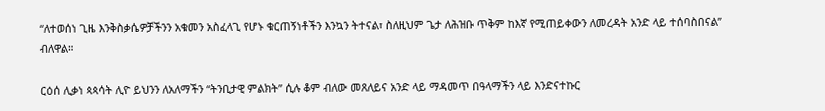“ለተወሰነ ጊዜ እንቅስቃሴዎቻችንን አቁመን አስፈላጊ የሆኑ ቁርጠኝነቶችን እንኳን ትተናል፣ ስለዚህም ጌታ ለሕዝቡ ጥቅም ከእኛ የሚጠይቀውን ለመረዳት አንድ ላይ ተሰባስበናል” ብለዋል።

ርዕሰ ሊቃነ ጳጳሳት ሊዮ ይህንን ለአለማችን “ትንቢታዊ ምልክት” ሲሉ ቆም ብለው መጸለይና አንድ ላይ ማዳመጥ በዓላማችን ላይ እንድናተኩር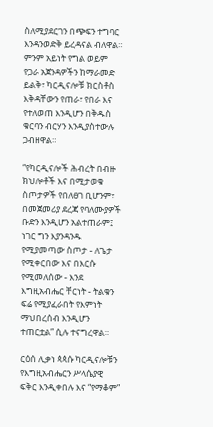ስለሚያደርገን በጭፍን ተግባር እንዳንወድቅ ይረዳናል ብለዋል። ምንም አይነት የግል ወይም የጋራ አጀንዳዎችን ከማራመድ ይልቅ፣ ካርዲናሎቹ ክርስቶስ እቅዳቸውን የጠራ፣ የበራ እና የተለወጠ እንዲሆን በቅዱስ ቁርባን ብርሃን እንዲያስተውሉ ጋብዘዋል።

“የካርዲናሎች ሕብረት በብዙ ክህሎቶች እና በሚታወቁ ስጦታዎች የበለፀገ ቢሆንም፣ በመጀመሪያ ደረጃ የባለሙያዎች ቡድን እንዲሆን አልተጠራም፤ ነገር ግን እያንዳንዱ የሚያመጣው ስጦታ - ለጌታ የሚቀርበው እና በእርሱ የሚመለሰው - እንደ እግዚአብሔር ቸርነት - ትልቁን ፍሬ የሚያፈራበት የእምነት ማህበረሰብ እንዲሆን ተጠርቷል” ሲሉ ተናግረዋል።

ርዕሰ ሊቃነ ጳጳሱ ካርዲናሎቹን የእግዚአብሔርን ሥላሴያዊ ፍቅር እንዲቀበሉ እና “የማቆም”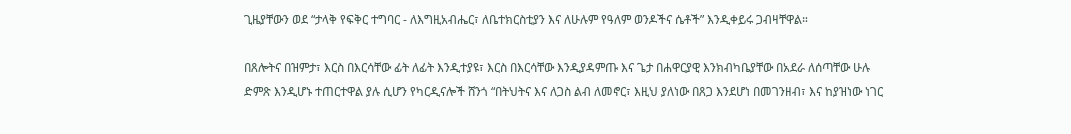ጊዜያቸውን ወደ “ታላቅ የፍቅር ተግባር - ለእግዚአብሔር፣ ለቤተክርስቲያን እና ለሁሉም የዓለም ወንዶችና ሴቶች” እንዲቀይሩ ጋብዛቸዋል።

በጸሎትና በዝምታ፣ እርስ በእርሳቸው ፊት ለፊት እንዲተያዩ፣ እርስ በእርሳቸው እንዲያዳምጡ እና ጌታ በሐዋርያዊ እንክብካቤያቸው በአደራ ለሰጣቸው ሁሉ ድምጽ እንዲሆኑ ተጠርተዋል ያሉ ሲሆን የካርዲናሎች ሸንጎ “በትህትና እና ለጋስ ልብ ለመኖር፣ እዚህ ያለነው በጸጋ እንደሆነ በመገንዘብ፣ እና ከያዝነው ነገር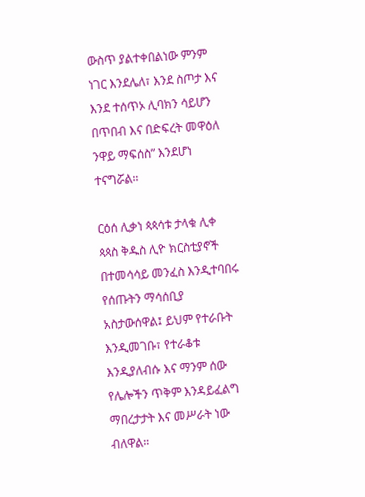ውስጥ ያልተቀበልነው ምንም ነገር እንደሌለ፣ እንደ ስጦታ እና እንደ ተሰጥኦ ሊባክን ሳይሆን በጥበብ እና በድፍረት መዋዕለ ንዋይ ማፍሰስ” እንደሆነ ተናግሯል።

ርዕሰ ሊቃነ ጳጳሳቱ ታላቁ ሊቀ ጳጳስ ቅዱስ ሊዮ ክርስቲያኖች በተመሳሳይ መንፈስ እንዲተባበሩ የሰጡትን ማሳሰቢያ አስታውሰዋል፤ ይህም የተራቡት እንዲመገቡ፣ የተራቆቱ እንዲያለብሱ እና ማንም ሰው የሌሎችን ጥቅም እንዳይፈልግ ማበረታታት እና መሥራት ነው ብለዋል።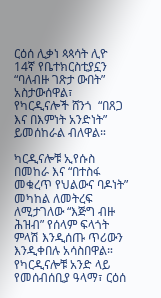ርዕሰ ሊቃነ ጳጳሳት ሊዮ 14ኛ የቤተክርስቲያኗን “ባለብዙ ገጽታ ውበት” አስታውሰዋል፣ የካርዲናሎች ሸንጎ  “በጸጋ እና በእምነት አንድነት” ይመሰከራል ብለዋል።

ካርዲናሎቹ ኢየሱስ በመከራ እና “በተስፋ መቁረጥ የህልውና ባዶነት” መካከል ለመትረፍ ለሚታገለው “እጅግ ብዙ ሕዝብ” የሰላም ፍላጎት ምላሽ እንዲሰጡ ጥሪውን እንዲቀበሉ አሳስበዋል። የካርዲናሎቹ አንድ ላይ የመሰብሰቢያ ዓላማ፣ ርዕሰ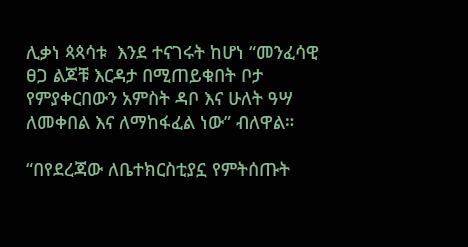ሊቃነ ጳጳሳቱ  እንደ ተናገሩት ከሆነ “መንፈሳዊ ፀጋ ልጆቹ እርዳታ በሚጠይቁበት ቦታ የምያቀርበውን አምስት ዳቦ እና ሁለት ዓሣ ለመቀበል እና ለማከፋፈል ነው” ብለዋል።

“በየደረጃው ለቤተክርስቲያኗ የምትሰጡት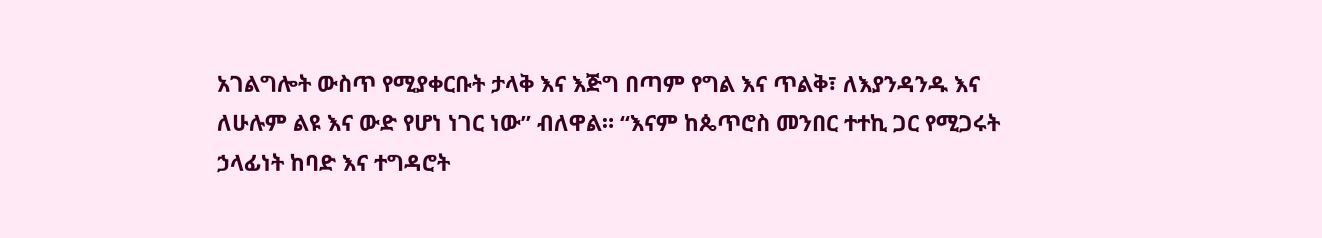አገልግሎት ውስጥ የሚያቀርቡት ታላቅ እና እጅግ በጣም የግል እና ጥልቅ፣ ለእያንዳንዱ እና ለሁሉም ልዩ እና ውድ የሆነ ነገር ነው” ብለዋል። “እናም ከጴጥሮስ መንበር ተተኪ ጋር የሚጋሩት ኃላፊነት ከባድ እና ተግዳሮት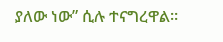ያለው ነው” ሲሉ ተናግረዋል።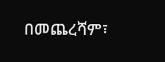በመጨረሻም፣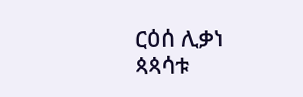ርዕሰ ሊቃነ ጳጳሳቱ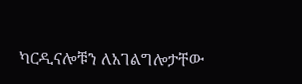ካርዲናሎቹን ለአገልግሎታቸው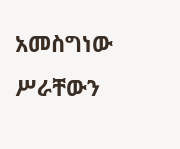አመስግነው ሥራቸውን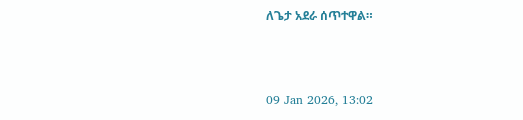ለጌታ አደራ ሰጥተዋል።



09 Jan 2026, 13:02